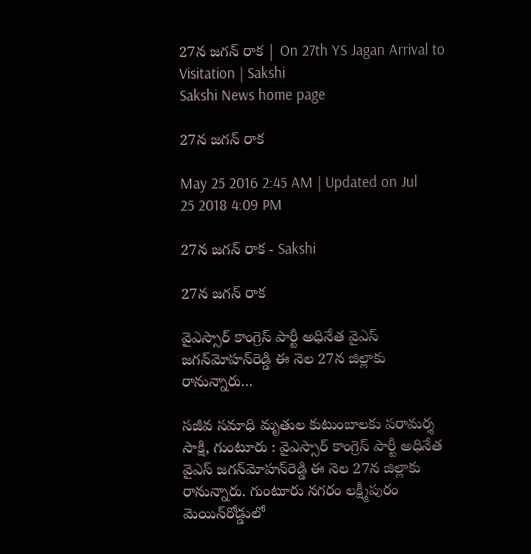27న జగన్ రాక | On 27th YS Jagan Arrival to Visitation | Sakshi
Sakshi News home page

27న జగన్ రాక

May 25 2016 2:45 AM | Updated on Jul 25 2018 4:09 PM

27న జగన్ రాక - Sakshi

27న జగన్ రాక

వైఎస్సార్ కాంగ్రెస్ పార్టీ అధినేత వైఎస్ జగన్‌మోహన్‌రెడ్డి ఈ నెల 27న జిల్లాకు రానున్నారు...

సజీవ సమాధి మృతుల కుటుంబాలకు పరామర్శ
సాక్షి, గుంటూరు : వైఎస్సార్ కాంగ్రెస్ పార్టీ అధినేత వైఎస్ జగన్‌మోహన్‌రెడ్డి ఈ నెల 27న జిల్లాకు రానున్నారు. గుంటూరు నగరం లక్ష్మీపురం మెయిన్‌రోడ్డులో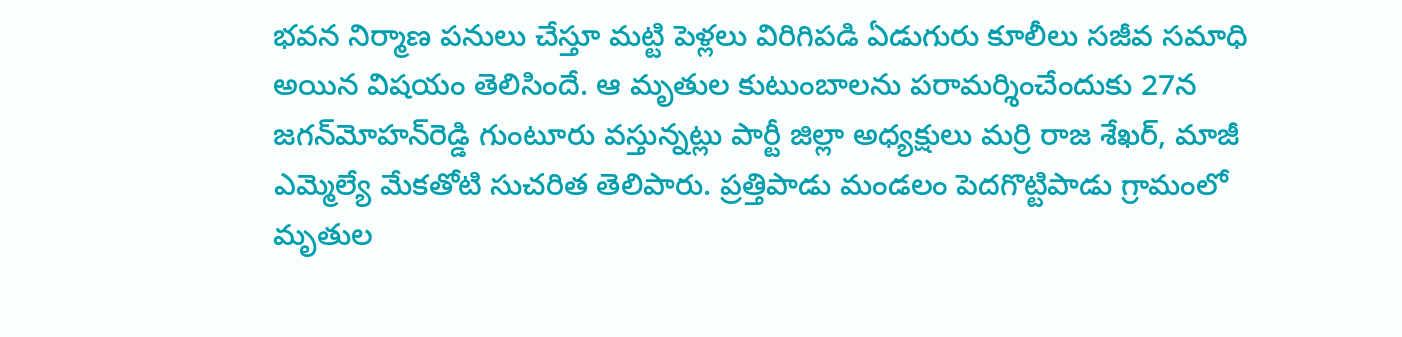భవన నిర్మాణ పనులు చేస్తూ మట్టి పెళ్లలు విరిగిపడి ఏడుగురు కూలీలు సజీవ సమాధి అయిన విషయం తెలిసిందే. ఆ మృతుల కుటుంబాలను పరామర్శించేందుకు 27న జగన్‌మోహన్‌రెడ్డి గుంటూరు వస్తున్నట్లు పార్టీ జిల్లా అధ్యక్షులు మర్రి రాజ శేఖర్, మాజీ ఎమ్మెల్యే మేకతోటి సుచరిత తెలిపారు. ప్రత్తిపాడు మండలం పెదగొట్టిపాడు గ్రామంలో మృతుల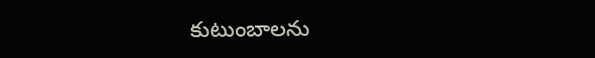కుటుంబాలను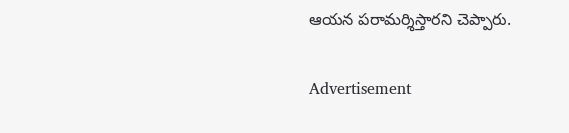ఆయన పరామర్శిస్తారని చెప్పారు.

Advertisement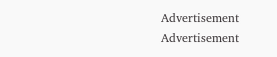Advertisement
Advertisement